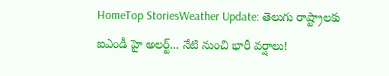HomeTop StoriesWeather Update: తెలుగు రాష్ట్రాలకు ఐఎండీ హై అలర్ట్... నేటి నుంచి భారీ వర్షాలు!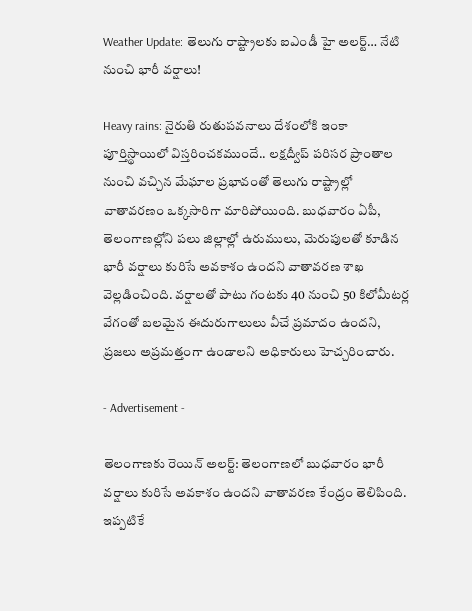Weather Update: తెలుగు రాష్ట్రాలకు ఐఎండీ హై అలర్ట్… నేటి నుంచి భారీ వర్షాలు!

Heavy rains: నైరుతి రుతుపవనాలు దేశంలోకి ఇంకా పూర్తిస్థాయిలో విస్తరించకముందే.. లక్షద్వీప్ పరిసర ప్రాంతాల నుంచి వచ్చిన మేఘాల ప్రభావంతో తెలుగు రాష్ట్రాల్లో వాతావరణం ఒక్కసారిగా మారిపోయింది. బుధవారం ఏపీ, తెలంగాణల్లోని పలు జిల్లాల్లో ఉరుములు, మెరుపులతో కూడిన భారీ వర్షాలు కురిసే అవకాశం ఉందని వాతావరణ శాఖ వెల్లడించింది. వర్షాలతో పాటు గంటకు 40 నుంచి 50 కిలోమీటర్ల వేగంతో బలమైన ఈదురుగాలులు వీచే ప్రమాదం ఉందని, ప్రజలు అప్రమత్తంగా ఉండాలని అధికారులు హెచ్చరించారు.

- Advertisement -

తెలంగాణకు రెయిన్ అలర్ట్: తెలంగాణలో బుధవారం భారీ వర్షాలు కురిసే అవకాశం ఉందని వాతావరణ కేంద్రం తెలిపింది. ఇప్పటికే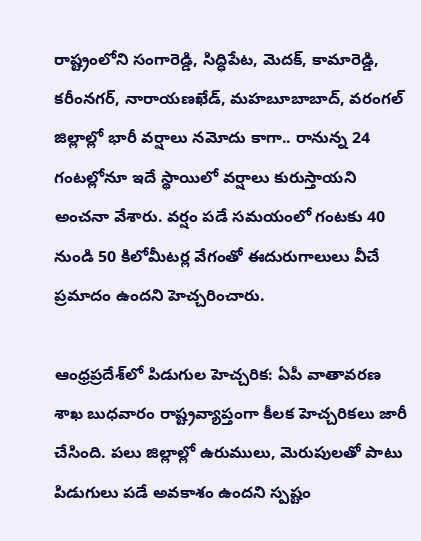రాష్ట్రంలోని సంగారెడ్డి, సిద్ధిపేట, మెదక్, కామారెడ్డి, కరీంనగర్, నారాయణఖేడ్, మహబూబాబాద్‌, వరంగల్ జిల్లాల్లో భారీ వర్షాలు నమోదు కాగా.. రానున్న 24 గంటల్లోనూ ఇదే స్థాయిలో వర్షాలు కురుస్తాయని అంచనా వేశారు. వర్షం పడే సమయంలో గంటకు 40 నుండి 50 కిలోమీటర్ల వేగంతో ఈదురుగాలులు వీచే ప్రమాదం ఉందని హెచ్చరించారు.

ఆంధ్రప్రదేశ్‌లో పిడుగుల హెచ్చరిక: ఏపీ వాతావరణ శాఖ బుధవారం రాష్ట్రవ్యాప్తంగా కీలక హెచ్చరికలు జారీ చేసింది. పలు జిల్లాల్లో ఉరుములు, మెరుపులతో పాటు పిడుగులు పడే అవకాశం ఉందని స్పష్టం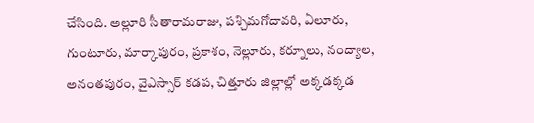చేసింది. అల్లూరి సీతారామరాజు, పశ్చిమగోదావరి, ఏలూరు, గుంటూరు, మార్కాపురం, ప్రకాశం, నెల్లూరు, కర్నూలు, నంద్యాల, అనంతపురం, వైఎస్సార్ కడప, చిత్తూరు జిల్లాల్లో అక్కడక్కడ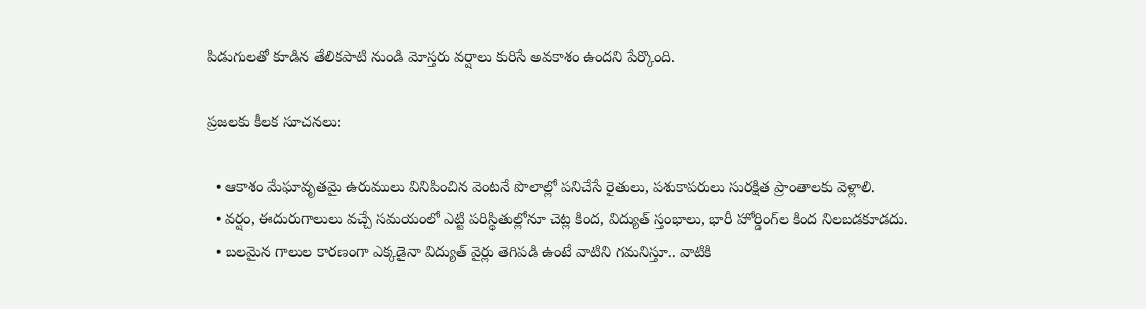పిడుగులతో కూడిన తేలికపాటి నుండి మోస్తరు వర్షాలు కురిసే అవకాశం ఉందని పేర్కొంది.

ప్రజలకు కీలక సూచనలు:

  • ఆకాశం మేఘావృతమై ఉరుములు వినిపించిన వెంటనే పొలాల్లో పనిచేసే రైతులు, పశుకాపరులు సురక్షిత ప్రాంతాలకు వెళ్లాలి.
  • వర్షం, ఈదురుగాలులు వచ్చే సమయంలో ఎట్టి పరిస్థితుల్లోనూ చెట్ల కింద, విద్యుత్ స్తంభాలు, భారీ హోర్డింగ్‌ల కింద నిలబడకూడదు.
  • బలమైన గాలుల కారణంగా ఎక్కడైనా విద్యుత్ వైర్లు తెగిపడి ఉంటే వాటిని గమనిస్తూ.. వాటికి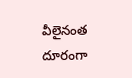వీలైనంత దూరంగా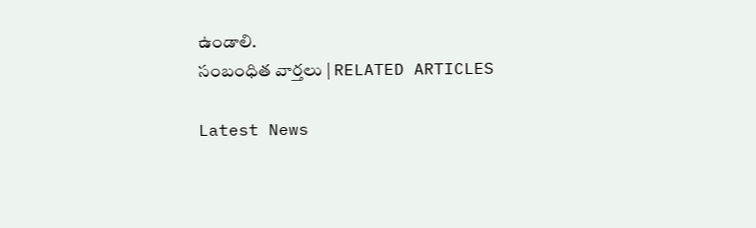ఉండాలి.
సంబంధిత వార్తలు | RELATED ARTICLES

Latest News